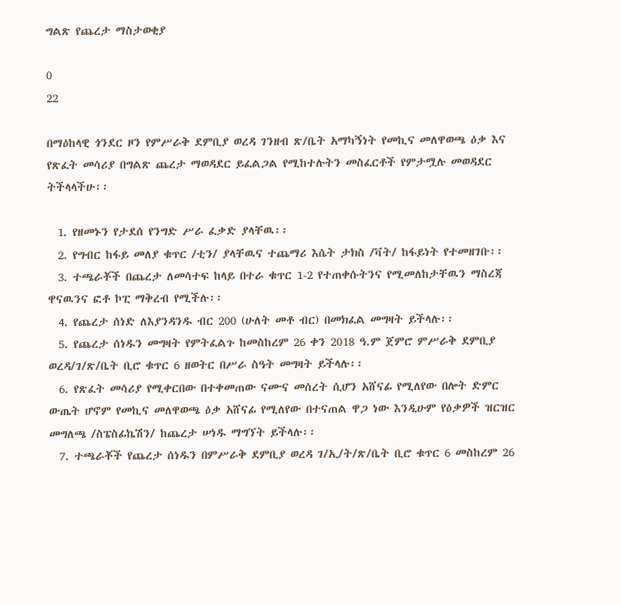ግልጽ የጨረታ ማስታወቂያ

0
22

በማዕከላዊ ጎንደር ዞን የምሥራቅ ደምቢያ ወረዳ ገንዘብ ጽ/ቤት አማካኝነት የመኪና መለዋወጫ ዕቃ እና የጽፈት መሳሪያ በግልጽ ጨረታ ማወዳደር ይፈልጋል የሚከተሉትን መስፈርቶች የምታሟሉ መወዳደር ትችላላችሁ፡፡

  1. የዘመኑን የታደሰ የንግድ ሥራ ፈቃድ ያላቸዉ፡፡
  2. የግብር ከፋይ መለያ ቁጥር /ቲን/ ያላቸዉና ተጨማሪ እሴት ታክስ /ቫት/ ከፋይነት የተመዘገቡ፡፡
  3. ተጫራቾች በጨረታ ለመሳተፍ ከላይ በተራ ቁጥር 1-2 የተጠቀሱትንና የሚመለከታቸዉን ማስረጃ ዋናዉንና ፎቶ ኮፒ ማቅረብ የሚችሉ፡፡
  4. የጨረታ ሰነድ ለእያንዳንዱ ብር 200 (ሁለት መቶ ብር) በመክፈል መግዛት ይችላሉ፡፡
  5. የጨረታ ሰነዱን መግዛት የምትፈልጉ ከመስከረም 26 ቀን 2018 ዓ.ም ጀምሮ ምሥራቅ ደምቢያ ወረዳ/ገ/ጽ/ቤት ቢሮ ቁጥር 6 ዘወትር በሥራ ስዓት መግዛት ይችላሉ፡፡
  6. የጽፈት መሳሪያ የሚቀርበው በተቀመጠው ናሙና መሰረት ሲሆን አሸናፊ የሚለየው በሎት ድምር ውጤት ሆኖም የመኪና መለዋወጫ ዕቃ አሸናፊ የሚለየው በተናጠል ዋጋ ነው እንዲሁም የዕቃዎች ዝርዝር መግለጫ /ስፔስፊኬሽን/ ከጨረታ ሠነዱ ማግኘት ይችላሉ፡፡
  7. ተጫራቾች የጨረታ ሰነዱን በምሥራቅ ደምቢያ ወረዳ ገ/ኢ/ት/ጽ/ቤት ቢሮ ቁጥር 6 መስከረም 26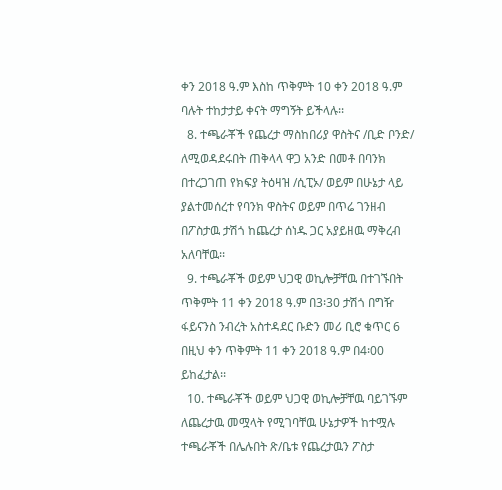ቀን 2018 ዓ.ም እስከ ጥቅምት 10 ቀን 2018 ዓ.ም ባሉት ተከታታይ ቀናት ማግኝት ይችላሉ፡፡
  8. ተጫራቾች የጨረታ ማስከበሪያ ዋስትና /ቢድ ቦንድ/ ለሚወዳደሩበት ጠቅላላ ዋጋ አንድ በመቶ በባንክ በተረጋገጠ የክፍያ ትዕዛዝ /ሲፒኦ/ ወይም በሁኔታ ላይ ያልተመሰረተ የባንክ ዋስትና ወይም በጥሬ ገንዘብ በፖስታዉ ታሽጎ ከጨረታ ሰነዱ ጋር አያይዘዉ ማቅረብ አለባቸዉ፡፡
  9. ተጫራቾች ወይም ህጋዊ ወኪሎቻቸዉ በተገኙበት ጥቅምት 11 ቀን 2018 ዓ.ም በ3፡30 ታሽጎ በግዥ ፋይናንስ ንብረት አስተዳደር ቡድን መሪ ቢሮ ቁጥር 6 በዚህ ቀን ጥቅምት 11 ቀን 2018 ዓ.ም በ4፡00 ይከፈታል፡፡
  10. ተጫራቾች ወይም ህጋዊ ወኪሎቻቸዉ ባይገኙም ለጨረታዉ መሟላት የሚገባቸዉ ሁኔታዎች ከተሟሉ ተጫራቾች በሌሉበት ጽ/ቤቱ የጨረታዉን ፖስታ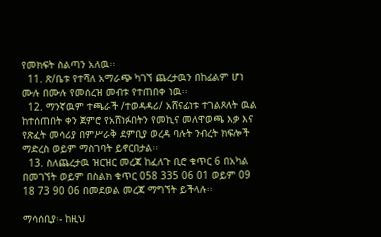የመክፍት ስልጣን አለዉ፡፡
  11. ጽ/ቤቱ የተሻለ አማራጭ ካገኘ ጨረታዉን በከፊልም ሆነ ሙሉ በሙሉ የመሰረዝ መብቱ የተጠበቀ ነዉ፡፡
  12. ማንኛዉም ተጫራች /ተወዳዳሪ/ አሸናፊነቱ ተገልጾለት ዉል ከተሰጠበት ቀን ጀምሮ የአሸነፉበትን የመኪና መለዋወጫ እቃ እና የጽፈት መሳሪያ በምሥራቅ ደምቢያ ወረዳ ባሉት ንብረት ክፍሎች ማድረስ ወይም ማስገባት ይኖርበታል፡፡
  13. ስለጨረታዉ ዝርዝር መረጃ ከፈለጉ ቢሮ ቁጥር 6 በአካል በመገኘት ወይም በስልክ ቁጥር 058 335 06 01 ወይም 09 18 73 90 06 በመደወል መረጃ ማግኘት ይችላሉ፡፡

ማሳሰቢያ፡- ከዚህ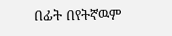በፊት በየትኛዉም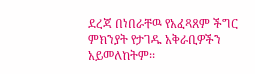ደረጃ በነበራቸዉ የአፈጻጸም ችግር ምክንያት የታገዱ አቅራቢዎችን አይመለከትም፡፡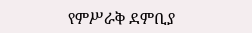የምሥራቅ ደምቢያ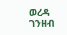ወረዳ ገንዘብ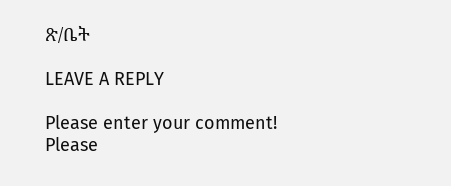ጽ/ቤት

LEAVE A REPLY

Please enter your comment!
Please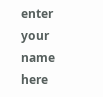enter your name here